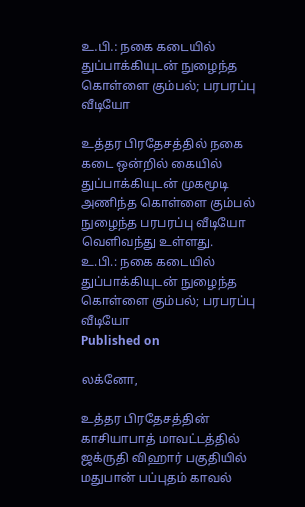உ.பி.: நகை கடையில் துப்பாக்கியுடன் நுழைந்த கொள்ளை கும்பல்; பரபரப்பு வீடியோ

உத்தர பிரதேசத்தில் நகை கடை ஒன்றில் கையில் துப்பாக்கியுடன் முகமூடி அணிந்த கொள்ளை கும்பல் நுழைந்த பரபரப்பு வீடியோ வெளிவந்து உள்ளது.
உ.பி.: நகை கடையில் துப்பாக்கியுடன் நுழைந்த கொள்ளை கும்பல்; பரபரப்பு வீடியோ
Published on

லக்னோ,

உத்தர பிரதேசத்தின் காசியாபாத் மாவட்டத்தில் ஜக்ருதி விஹார் பகுதியில் மதுபான் பப்புதம் காவல்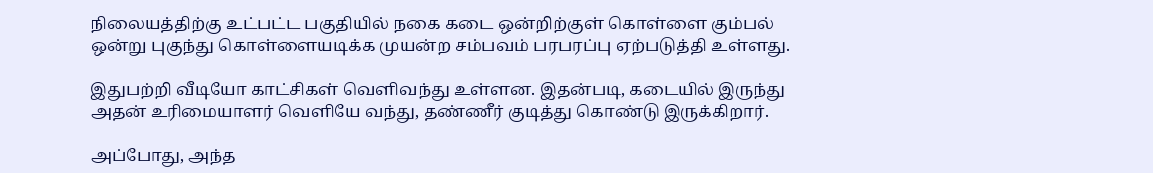நிலையத்திற்கு உட்பட்ட பகுதியில் நகை கடை ஒன்றிற்குள் கொள்ளை கும்பல் ஒன்று புகுந்து கொள்ளையடிக்க முயன்ற சம்பவம் பரபரப்பு ஏற்படுத்தி உள்ளது.

இதுபற்றி வீடியோ காட்சிகள் வெளிவந்து உள்ளன. இதன்படி, கடையில் இருந்து அதன் உரிமையாளர் வெளியே வந்து, தண்ணீர் குடித்து கொண்டு இருக்கிறார்.

அப்போது, அந்த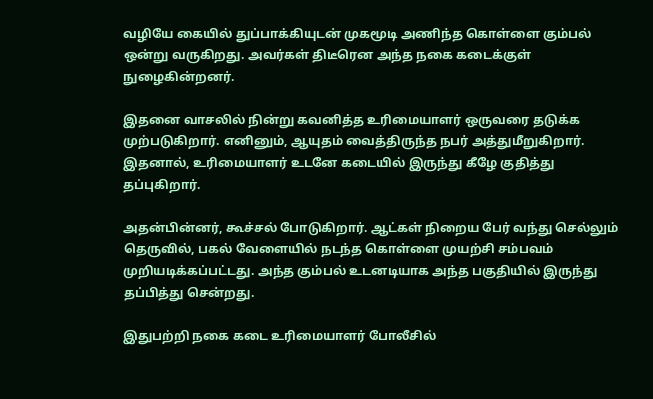வழியே கையில் துப்பாக்கியுடன் முகமூடி அணிந்த கொள்ளை கும்பல் ஒன்று வருகிறது. அவர்கள் திடீரென அந்த நகை கடைக்குள் நுழைகின்றனர்.

இதனை வாசலில் நின்று கவனித்த உரிமையாளர் ஒருவரை தடுக்க முற்படுகிறார். எனினும், ஆயுதம் வைத்திருந்த நபர் அத்துமீறுகிறார். இதனால், உரிமையாளர் உடனே கடையில் இருந்து கீழே குதித்து தப்புகிறார்.

அதன்பின்னர், கூச்சல் போடுகிறார். ஆட்கள் நிறைய பேர் வந்து செல்லும் தெருவில், பகல் வேளையில் நடந்த கொள்ளை முயற்சி சம்பவம் முறியடிக்கப்பட்டது. அந்த கும்பல் உடனடியாக அந்த பகுதியில் இருந்து தப்பித்து சென்றது.

இதுபற்றி நகை கடை உரிமையாளர் போலீசில்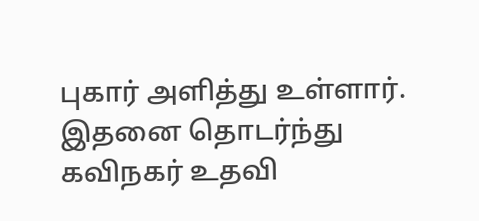புகார் அளித்து உள்ளார். இதனை தொடர்ந்து கவிநகர் உதவி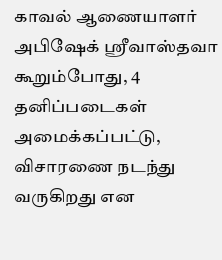காவல் ஆணையாளர் அபிஷேக் ஸ்ரீவாஸ்தவா கூறும்போது, 4 தனிப்படைகள் அமைக்கப்பட்டு, விசாரணை நடந்து வருகிறது என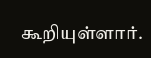கூறியுள்ளார்.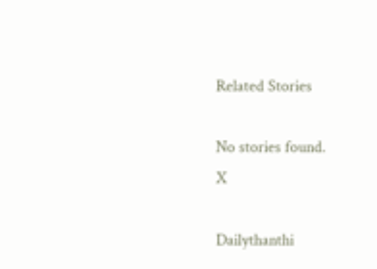Related Stories

No stories found.
X

Dailythanthi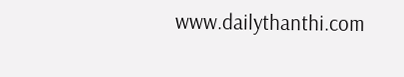www.dailythanthi.com